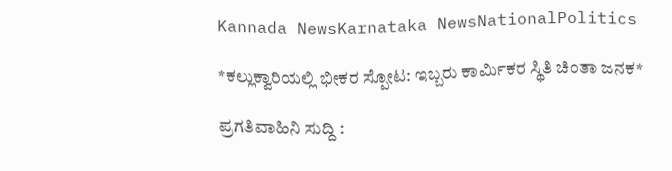Kannada NewsKarnataka NewsNationalPolitics

*ಕಲ್ಲುಕ್ವಾರಿಯಲ್ಲಿ ಭೀಕರ ಸ್ಪೋಟ: ಇಬ್ಬರು ಕಾರ್ಮಿಕರ ಸ್ಥಿತಿ ಚಿಂತಾ ಜನಕ*

ಪ್ರಗತಿವಾಹಿನಿ ಸುದ್ದಿ :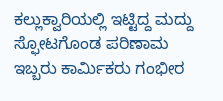ಕಲ್ಲುಕ್ವಾರಿಯಲ್ಲಿ ಇಟ್ಟಿದ್ದ ಮದ್ದು ಸ್ಫೋಟಗೊಂಡ ಪರಿಣಾಮ ಇಬ್ಬರು ಕಾರ್ಮಿಕರು ಗಂಭೀರ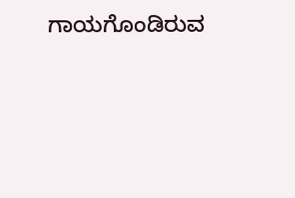ಗಾಯಗೊಂಡಿರುವ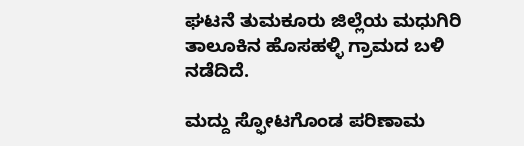ಘಟನೆ ತುಮಕೂರು ಜಿಲ್ಲೆಯ ಮಧುಗಿರಿ ತಾಲೂಕಿನ ಹೊಸಹಳ್ಳಿ ಗ್ರಾಮದ ಬಳಿ ನಡೆದಿದೆ.

ಮದ್ದು ಸ್ಫೋಟಗೊಂಡ ಪರಿಣಾಮ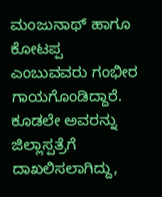ಮಂಜುನಾಥ್ ಹಾಗೂ ಕೋಟಪ್ಪ ಎಂಬುವವರು ಗಂಭೀರ ಗಾಯಗೊಂಡಿದ್ದಾರೆ. ಕೂಡಲೇ ಅವರನ್ನು ಜಿಲ್ಲಾಸ್ಪತ್ರೆಗೆ ದಾಖಲಿಸಲಾಗಿದ್ದು,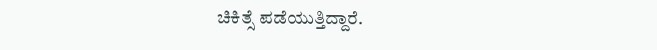ಚಿಕಿತ್ಸೆ ಪಡೆಯುತ್ತಿದ್ದಾರೆ.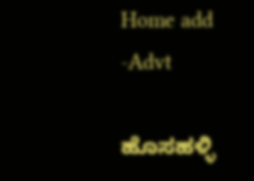Home add -Advt

ಹೊಸಹಳ್ಳಿ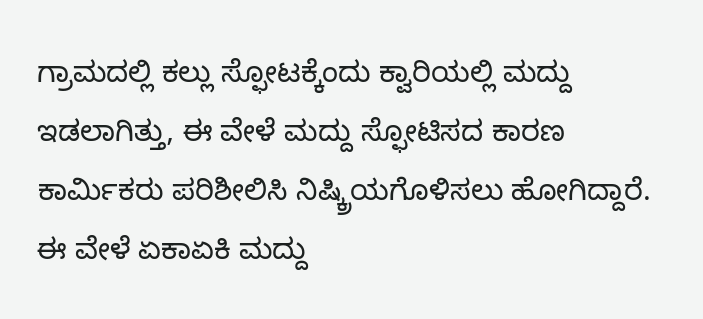ಗ್ರಾಮದಲ್ಲಿ ಕಲ್ಲು ಸ್ಫೋಟಕ್ಕೆಂದು ಕ್ವಾರಿಯಲ್ಲಿ ಮದ್ದು ಇಡಲಾಗಿತ್ತು, ಈ ವೇಳೆ ಮದ್ದು ಸ್ಫೋಟಿಸದ ಕಾರಣ ಕಾರ್ಮಿಕರು ಪರಿಶೀಲಿಸಿ ನಿಷ್ಕ್ರಿಯಗೊಳಿಸಲು ಹೋಗಿದ್ದಾರೆ. ಈ ವೇಳೆ ಏಕಾಏಕಿ ಮದ್ದು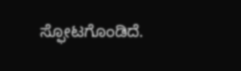ಸ್ಫೋಟಗೊಂಡಿದೆ.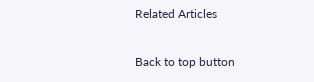Related Articles

Back to top button